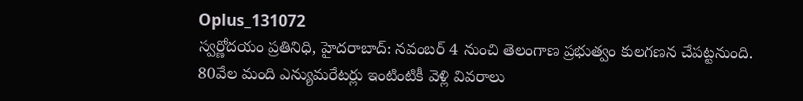Oplus_131072
స్వర్ణోదయం ప్రతినిధి, హైదరాబాద్: నవంబర్ 4 నుంచి తెలంగాణ ప్రభుత్వం కులగణన చేపట్టనుంది. 80వేల మంది ఎన్యుమరేటర్లు ఇంటింటికీ వెళ్లి వివరాలు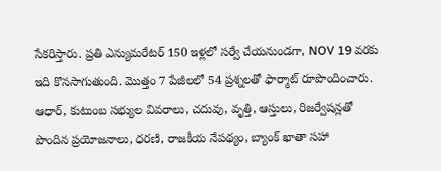సేకరిస్తారు. ప్రతి ఎన్యుమరేటర్ 150 ఇళ్లలో సర్వే చేయనుండగా, NOV 19 వరకు ఇది కొనసాగుతుంది. మొత్తం 7 పేజీలలో 54 ప్రశ్నలతో ఫార్మాట్ రూపొందించారు. ఆధార్, కుటుంబ సభ్యుల వివరాలు, చదువు, వృత్తి, ఆస్తులు, రిజర్వేషన్లతో పొందిన ప్రయోజనాలు, ధరణి, రాజకీయ నేపథ్యం, బ్యాంక్ ఖాతా సహా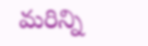మరిన్ని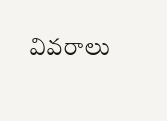వివరాలు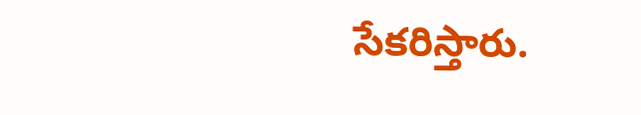సేకరిస్తారు.